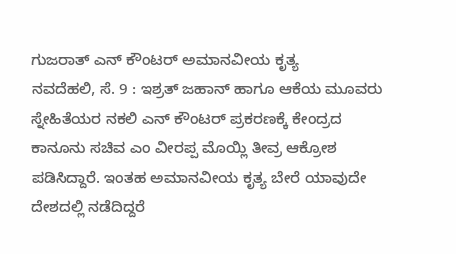ಗುಜರಾತ್ ಎನ್ ಕೌಂಟರ್ ಅಮಾನವೀಯ ಕೃತ್ಯ
ನವದೆಹಲಿ, ಸೆ. 9 : ಇಶ್ರತ್ ಜಹಾನ್ ಹಾಗೂ ಆಕೆಯ ಮೂವರು ಸ್ನೇಹಿತೆಯರ ನಕಲಿ ಎನ್ ಕೌಂಟರ್ ಪ್ರಕರಣಕ್ಕೆ ಕೇಂದ್ರದ ಕಾನೂನು ಸಚಿವ ಎಂ ವೀರಪ್ಪ ಮೊಯ್ಲಿ ತೀವ್ರ ಆಕ್ರೋಶ ಪಡಿಸಿದ್ದಾರೆ. ಇಂತಹ ಅಮಾನವೀಯ ಕೃತ್ಯ ಬೇರೆ ಯಾವುದೇ ದೇಶದಲ್ಲಿ ನಡೆದಿದ್ದರೆ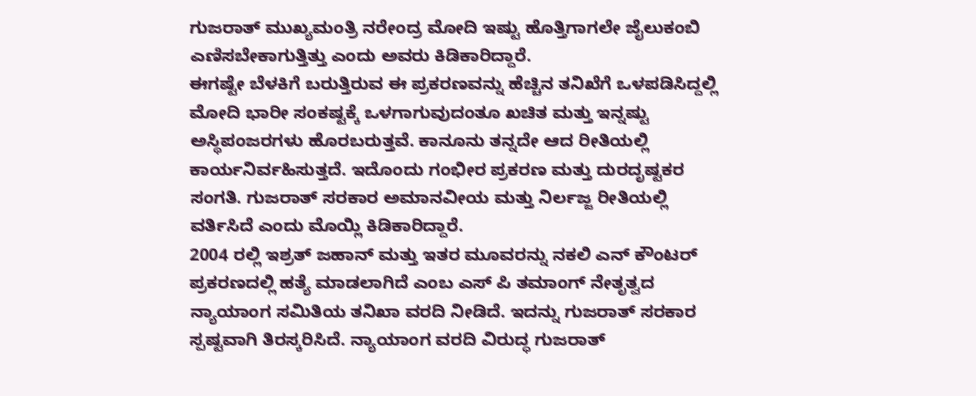ಗುಜರಾತ್ ಮುಖ್ಯಮಂತ್ರಿ ನರೇಂದ್ರ ಮೋದಿ ಇಷ್ಟು ಹೊತ್ತಿಗಾಗಲೇ ಜೈಲುಕಂಬಿ ಎಣಿಸಬೇಕಾಗುತ್ತಿತ್ತು ಎಂದು ಅವರು ಕಿಡಿಕಾರಿದ್ದಾರೆ.
ಈಗಷ್ಟೇ ಬೆಳಕಿಗೆ ಬರುತ್ತಿರುವ ಈ ಪ್ರಕರಣವನ್ನು ಹೆಚ್ಚಿನ ತನಿಖೆಗೆ ಒಳಪಡಿಸಿದ್ದಲ್ಲಿ ಮೋದಿ ಭಾರೀ ಸಂಕಷ್ಟಕ್ಕೆ ಒಳಗಾಗುವುದಂತೂ ಖಚಿತ ಮತ್ತು ಇನ್ನಷ್ಟು ಅಸ್ಥಿಪಂಜರಗಳು ಹೊರಬರುತ್ತವೆ. ಕಾನೂನು ತನ್ನದೇ ಆದ ರೀತಿಯಲ್ಲಿ ಕಾರ್ಯನಿರ್ವಹಿಸುತ್ತದೆ. ಇದೊಂದು ಗಂಭೀರ ಪ್ರಕರಣ ಮತ್ತು ದುರದೃಷ್ಟಕರ ಸಂಗತಿ. ಗುಜರಾತ್ ಸರಕಾರ ಅಮಾನವೀಯ ಮತ್ತು ನಿರ್ಲಜ್ಜ ರೀತಿಯಲ್ಲಿ ವರ್ತಿಸಿದೆ ಎಂದು ಮೊಯ್ಲಿ ಕಿಡಿಕಾರಿದ್ದಾರೆ.
2004 ರಲ್ಲಿ ಇಶ್ರತ್ ಜಹಾನ್ ಮತ್ತು ಇತರ ಮೂವರನ್ನು ನಕಲಿ ಎನ್ ಕೌಂಟರ್ ಪ್ರಕರಣದಲ್ಲಿ ಹತ್ಯೆ ಮಾಡಲಾಗಿದೆ ಎಂಬ ಎಸ್ ಪಿ ತಮಾಂಗ್ ನೇತೃತ್ವದ ನ್ಯಾಯಾಂಗ ಸಮಿತಿಯ ತನಿಖಾ ವರದಿ ನೀಡಿದೆ. ಇದನ್ನು ಗುಜರಾತ್ ಸರಕಾರ ಸ್ಪಷ್ಟವಾಗಿ ತಿರಸ್ಕರಿಸಿದೆ. ನ್ಯಾಯಾಂಗ ವರದಿ ವಿರುದ್ಧ ಗುಜರಾತ್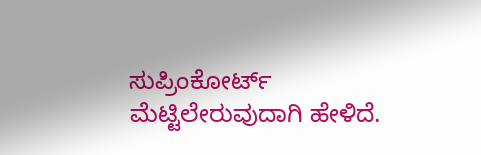ಸುಪ್ರಿಂಕೋರ್ಟ್ ಮೆಟ್ಟಿಲೇರುವುದಾಗಿ ಹೇಳಿದೆ.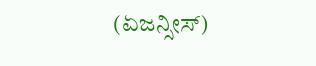(ಏಜನ್ಸೀಸ್)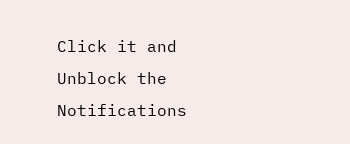Click it and Unblock the Notifications